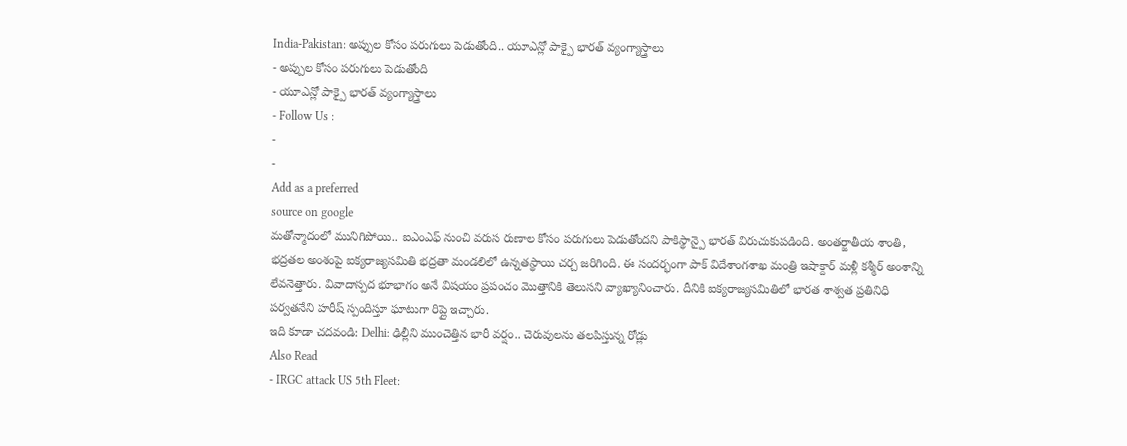India-Pakistan: అప్పుల కోసం పరుగులు పెడుతోంది.. యూఎన్లో పాక్పై భారత్ వ్యంగ్యాస్త్రాలు
- అప్పుల కోసం పరుగులు పెడుతోంది
- యూఎన్లో పాక్పై భారత్ వ్యంగ్యాస్త్రాలు
- Follow Us :
-
-
Add as a preferred
source on google
మతోన్మాదంలో మునిగిపోయి.. ఐఎంఎఫ్ నుంచి వరుస రుణాల కోసం పరుగులు పెడుతోందని పాకిస్థాన్పై భారత్ విరుచుకుపడింది. అంతర్జాతీయ శాంతి, భద్రతల అంశంపై ఐక్యరాజ్యసమితి భద్రతా మండలిలో ఉన్నతస్థాయి చర్చ జరిగింది. ఈ సందర్భంగా పాక్ విదేశాంగశాఖ మంత్రి ఇషాక్దార్ మళ్లీ కశ్మీర్ అంశాన్ని లేవనెత్తారు. వివాదాస్పద భూభాగం అనే విషయం ప్రపంచం మొత్తానికి తెలుసని వ్యాఖ్యానించారు. దీనికి ఐక్యరాజ్యసమితిలో భారత శాశ్వత ప్రతినిధి పర్వతనేని హరీష్ స్పందిస్తూ ఘాటుగా రిప్లై ఇచ్చారు.
ఇది కూడా చదవండి: Delhi: ఢిల్లీని ముంచెత్తిన భారీ వర్షం.. చెరువులను తలపిస్తున్న రోడ్లు
Also Read
- IRGC attack US 5th Fleet: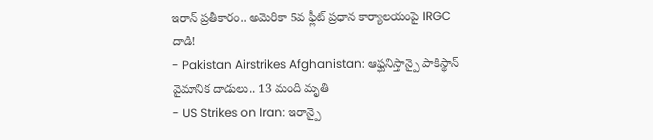ఇరాన్ ప్రతీకారం.. అమెరికా 5వ ఫ్లీట్ ప్రధాన కార్యాలయంపై IRGC దాడి!
- Pakistan Airstrikes Afghanistan: ఆఫ్ఘనిస్తాన్పై పాకిస్థాన్ వైమానిక దాడులు.. 13 మంది మృతి
- US Strikes on Iran: ఇరాన్పై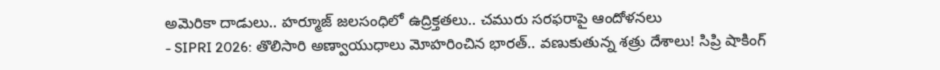అమెరికా దాడులు.. హర్మూజ్ జలసంధిలో ఉద్రిక్తతలు.. చమురు సరఫరాపై ఆందోళనలు
- SIPRI 2026: తొలిసారి అణ్వాయుధాలు మోహరించిన భారత్.. వణుకుతున్న శత్రు దేశాలు! సిప్రి షాకింగ్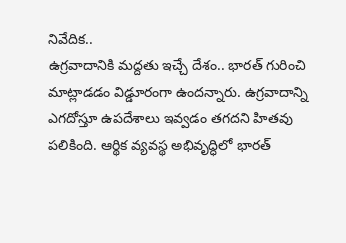నివేదిక..
ఉగ్రవాదానికి మద్దతు ఇచ్చే దేశం.. భారత్ గురించి మాట్లాడడం విడ్డూరంగా ఉందన్నారు. ఉగ్రవాదాన్ని ఎగదోస్తూ ఉపదేశాలు ఇవ్వడం తగదని హితవు పలికింది. ఆర్థిక వ్యవస్థ అభివృద్ధిలో భారత్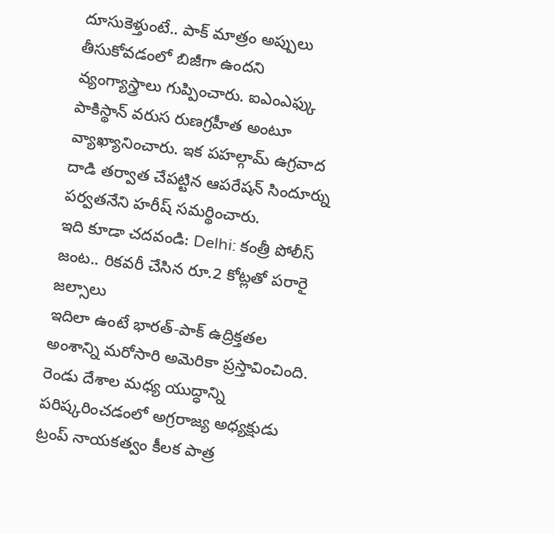దూసుకెళ్తుంటే.. పాక్ మాత్రం అప్పులు తీసుకోవడంలో బిజీగా ఉందని వ్యంగ్యాస్త్రాలు గుప్పించారు. ఐఎంఎఫ్కు పాకిస్థాన్ వరుస రుణగ్రహీత అంటూ వ్యాఖ్యానించారు. ఇక పహల్గామ్ ఉగ్రవాద దాడి తర్వాత చేపట్టిన ఆపరేషన్ సిందూర్ను పర్వతనేని హరీష్ సమర్థించారు.
ఇది కూడా చదవండి: Delhi: కంత్రీ పోలీస్ జంట.. రికవరీ చేసిన రూ.2 కోట్లతో పరారై జల్సాలు
ఇదిలా ఉంటే భారత్-పాక్ ఉద్రిక్తతల అంశాన్ని మరోసారి అమెరికా ప్రస్తావించింది. రెండు దేశాల మధ్య యుద్ధాన్ని పరిష్కరించడంలో అగ్రరాజ్య అధ్యక్షుడు ట్రంప్ నాయకత్వం కీలక పాత్ర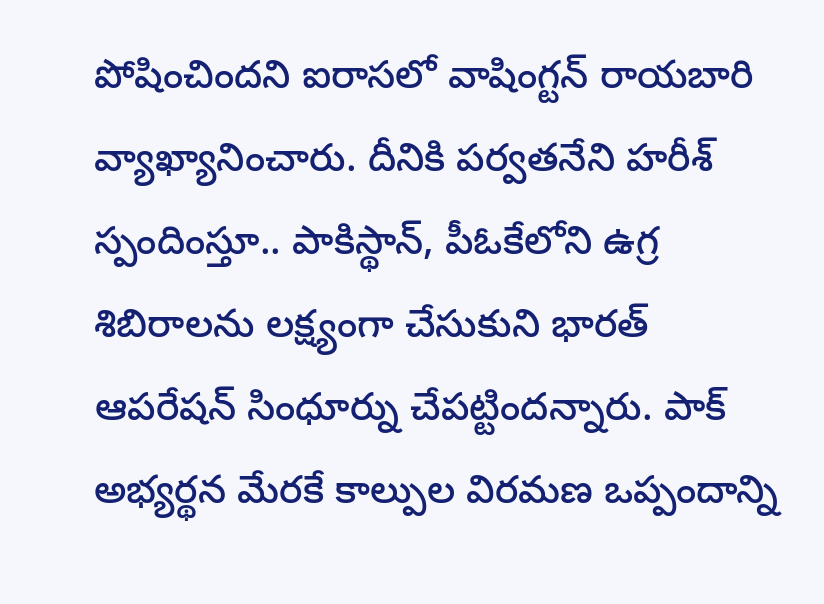పోషించిందని ఐరాసలో వాషింగ్టన్ రాయబారి వ్యాఖ్యానించారు. దీనికి పర్వతనేని హరీశ్ స్పందింస్తూ.. పాకిస్థాన్, పీఓకేలోని ఉగ్ర శిబిరాలను లక్ష్యంగా చేసుకుని భారత్ ఆపరేషన్ సింధూర్ను చేపట్టిందన్నారు. పాక్ అభ్యర్థన మేరకే కాల్పుల విరమణ ఒప్పందాన్ని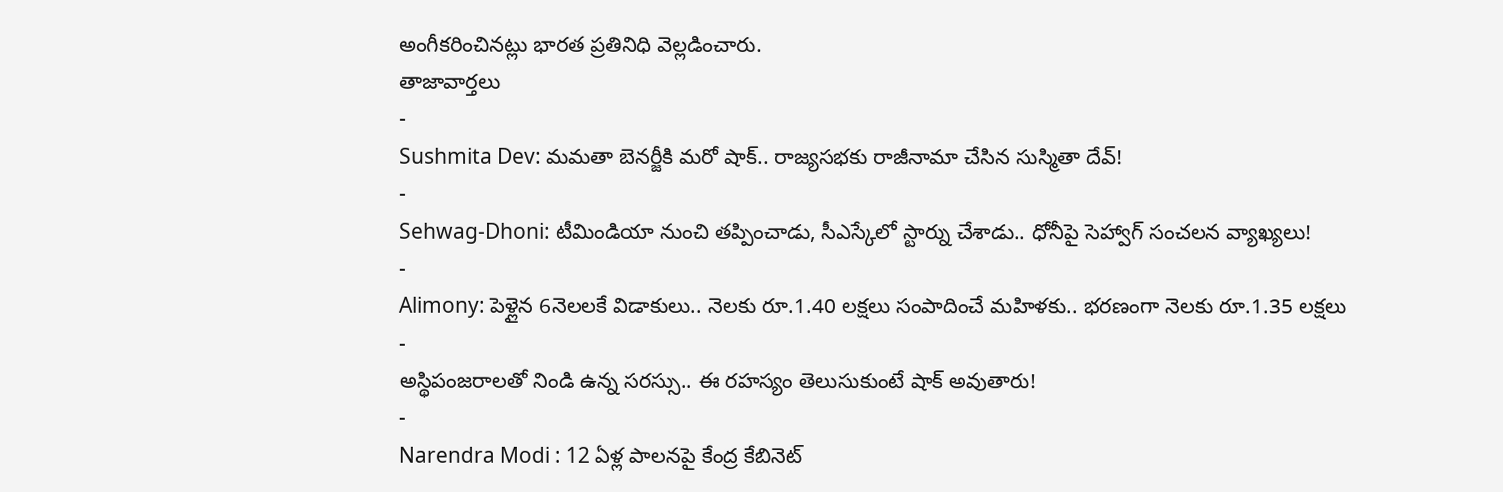అంగీకరించినట్లు భారత ప్రతినిధి వెల్లడించారు.
తాజావార్తలు
-
Sushmita Dev: మమతా బెనర్జీకి మరో షాక్.. రాజ్యసభకు రాజీనామా చేసిన సుస్మితా దేవ్!
-
Sehwag-Dhoni: టీమిండియా నుంచి తప్పించాడు, సీఎస్కేలో స్టార్ను చేశాడు.. ధోనీపై సెహ్వాగ్ సంచలన వ్యాఖ్యలు!
-
Alimony: పెళ్లైన 6నెలలకే విడాకులు.. నెలకు రూ.1.40 లక్షలు సంపాదించే మహిళకు.. భరణంగా నెలకు రూ.1.35 లక్షలు
-
అస్థిపంజరాలతో నిండి ఉన్న సరస్సు.. ఈ రహస్యం తెలుసుకుంటే షాక్ అవుతారు!
-
Narendra Modi : 12 ఏళ్ల పాలనపై కేంద్ర కేబినెట్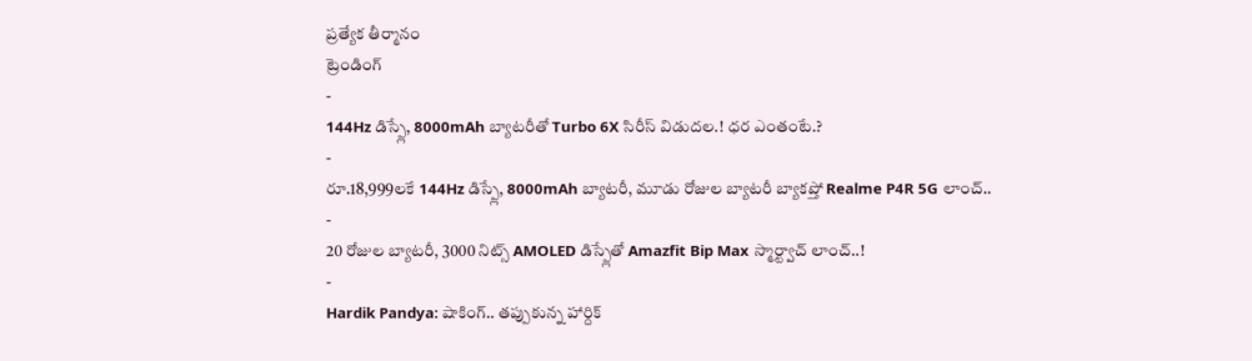ప్రత్యేక తీర్మానం
ట్రెండింగ్
-
144Hz డిస్ప్లే, 8000mAh బ్యాటరీతో Turbo 6X సిరీస్ విడుదల.! ధర ఎంతంటే.?
-
రూ.18,999లకే 144Hz డిస్ప్లే, 8000mAh బ్యాటరీ, మూడు రోజుల బ్యాటరీ బ్యాకప్తో Realme P4R 5G లాంచ్..
-
20 రోజుల బ్యాటరీ, 3000 నిట్స్ AMOLED డిస్ప్లేతో Amazfit Bip Max స్మార్ట్వాచ్ లాంచ్..!
-
Hardik Pandya: షాకింగ్.. తప్పుకున్న హార్దిక్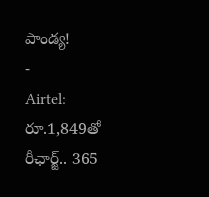పాండ్య!
-
Airtel: రూ.1,849తో రీఛార్జ్.. 365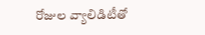రోజుల వ్యాలిడిటీతో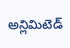అన్లిమిటెడ్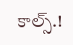కాల్స్.!